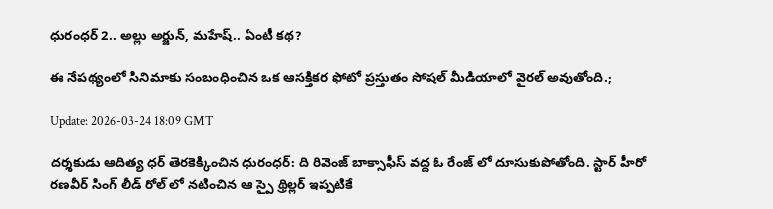ధురంధర్ 2.. అల్లు అర్జున్, మహేష్.. ఏంటీ కథ?

ఈ నేపథ్యంలో సినిమాకు సంబంధించిన ఒక ఆసక్తికర ఫోటో ప్రస్తుతం సోషల్ మీడియాలో వైరల్ అవుతోంది.;

Update: 2026-03-24 18:09 GMT

దర్శకుడు ఆదిత్య ధర్ తెరకెక్కించిన ధురంధర్: ది రివెంజ్ బాక్సాఫీస్ వద్ద ఓ రేంజ్ లో దూసుకుపోతోంది. స్టార్ హీరో రణవీర్ సింగ్ లీడ్ రోల్ లో నటించిన ఆ స్పై థ్రిల్లర్ ఇప్పటికే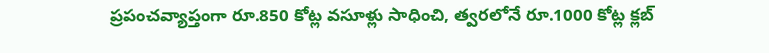ప్రపంచవ్యాప్తంగా రూ.850 కోట్ల వసూళ్లు సాధించి, త్వరలోనే రూ.1000 కోట్ల క్లబ్‌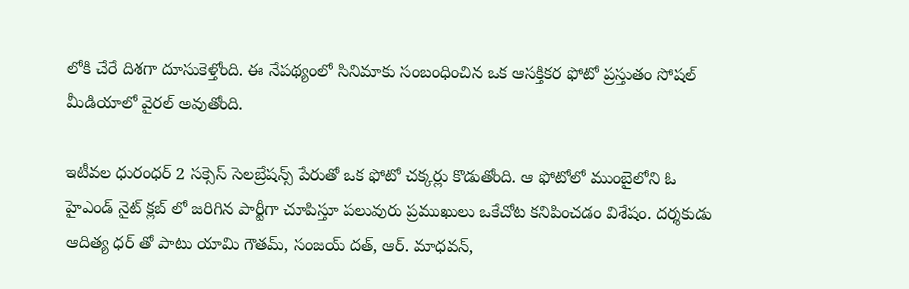లోకి చేరే దిశగా దూసుకెళ్తోంది. ఈ నేపథ్యంలో సినిమాకు సంబంధించిన ఒక ఆసక్తికర ఫోటో ప్రస్తుతం సోషల్ మీడియాలో వైరల్ అవుతోంది.

ఇటీవల ధురంధర్ 2 సక్సెస్ సెలబ్రేషన్స్ పేరుతో ఒక ఫోటో చక్కర్లు కొడుతోంది. ఆ ఫోటోలో ముంబైలోని ఓ హైఎండ్ నైట్‌ క్లబ్‌ లో జరిగిన పార్టీగా చూపిస్తూ పలువురు ప్రముఖులు ఒకేచోట కనిపించడం విశేషం. దర్శకుడు ఆదిత్య ధర్‌ తో పాటు యామి గౌతమ్, సంజయ్ దత్, ఆర్. మాధవన్,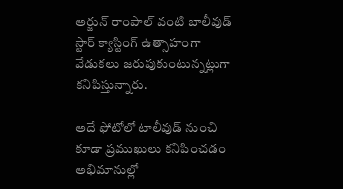అర్జున్ రాంపాల్ వంటి బాలీవుడ్ స్టార్ క్యాస్టింగ్ ఉత్సాహంగా వేడుకలు జరుపుకుంటున్నట్లుగా కనిపిస్తున్నారు.

అదే ఫోటోలో టాలీవుడ్ నుంచి కూడా ప్రముఖులు కనిపించడం అభిమానుల్లో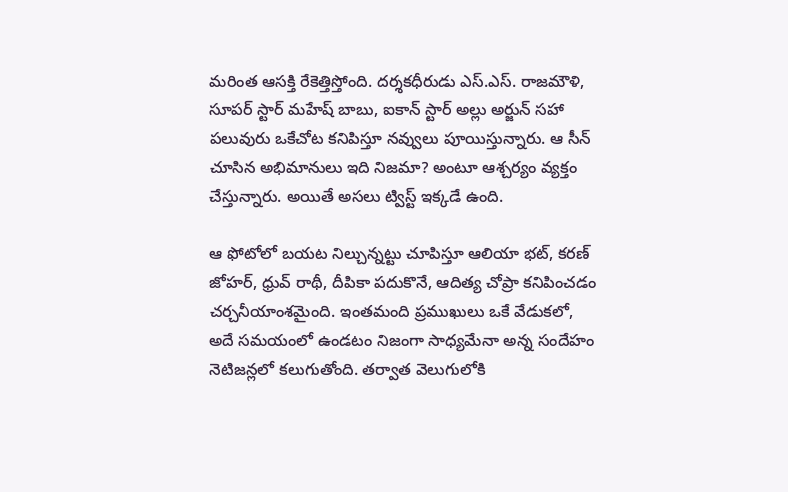మరింత ఆసక్తి రేకెత్తిస్తోంది. దర్శకధీరుడు ఎస్.ఎస్. రాజమౌళి, సూపర్ స్టార్ మహేష్ బాబు, ఐకాన్ స్టార్ అల్లు అర్జున్ సహా పలువురు ఒకేచోట కనిపిస్తూ నవ్వులు పూయిస్తున్నారు. ఆ సీన్ చూసిన అభిమానులు ఇది నిజమా? అంటూ ఆశ్చర్యం వ్యక్తం చేస్తున్నారు. అయితే అసలు ట్విస్ట్ ఇక్కడే ఉంది.

ఆ ఫోటోలో బయట నిల్చున్నట్టు చూపిస్తూ ఆలియా భట్, కరణ్ జోహర్, ధ్రువ్ రాథీ, దీపికా పదుకొనే, ఆదిత్య చోప్రా కనిపించడం చర్చనీయాంశమైంది. ఇంతమంది ప్రముఖులు ఒకే వేడుకలో, అదే సమయంలో ఉండటం నిజంగా సాధ్యమేనా అన్న సందేహం నెటిజన్లలో కలుగుతోంది. తర్వాత వెలుగులోకి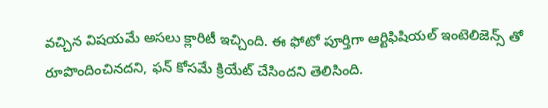వచ్చిన విషయమే అసలు క్లారిటీ ఇచ్చింది. ఈ ఫోటో పూర్తిగా ఆర్టిఫిషియల్ ఇంటెలిజెన్స్‌ తో రూపొందించినదని, ఫన్ కోసమే క్రియేట్ చేసిందని తెలిసింది.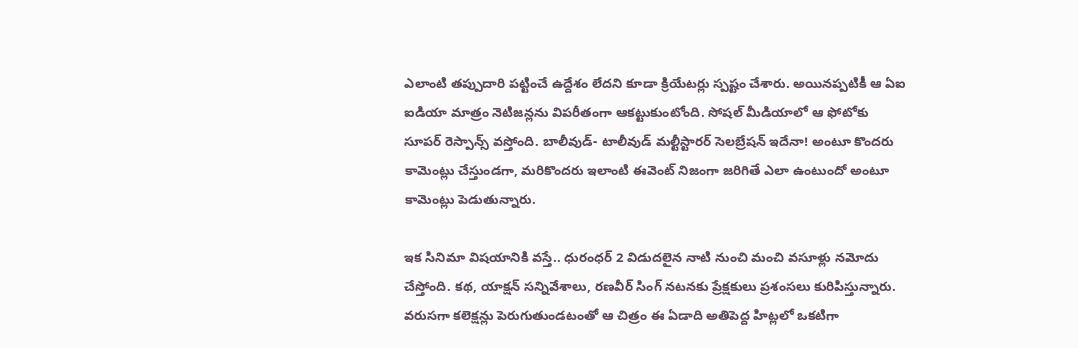ఎలాంటి తప్పుదారి పట్టించే ఉద్దేశం లేదని కూడా క్రియేటర్లు స్పష్టం చేశారు. అయినప్పటికీ ఆ ఏఐ ఐడియా మాత్రం నెటిజన్లను విపరీతంగా ఆకట్టుకుంటోంది. సోషల్ మీడియాలో ఆ ఫోటోకు సూపర్ రెస్పాన్స్ వస్తోంది. బాలీవుడ్- టాలీవుడ్ మల్టీస్టారర్ సెలబ్రేషన్ ఇదేనా! అంటూ కొందరు కామెంట్లు చేస్తుండగా, మరికొందరు ఇలాంటి ఈవెంట్ నిజంగా జరిగితే ఎలా ఉంటుందో అంటూ కామెంట్లు పెడుతున్నారు.

ఇక సినిమా విషయానికి వస్తే.. ధురంధర్ 2 విడుదలైన నాటి నుంచి మంచి వసూళ్లు నమోదు చేస్తోంది. కథ, యాక్షన్ సన్నివేశాలు, రణవీర్ సింగ్ నటనకు ప్రేక్షకులు ప్రశంసలు కురిపిస్తున్నారు. వరుసగా కలెక్షన్లు పెరుగుతుండటంతో ఆ చిత్రం ఈ ఏడాది అతిపెద్ద హిట్లలో ఒకటిగా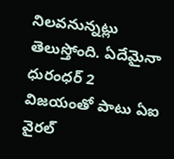నిలవనున్నట్లు తెలుస్తోంది. ఏదేమైనా ధురంధర్ 2 విజయంతో పాటు ఏఐ వైరల్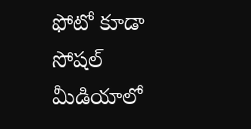ఫోటో కూడా సోషల్ మీడియాలో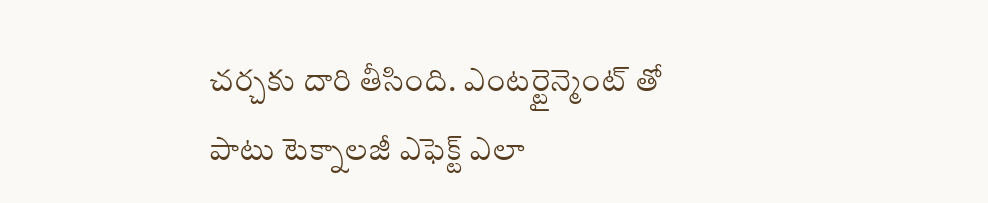చర్చకు దారి తీసింది. ఎంటర్టైన్మెంట్ తో పాటు టెక్నాలజీ ఎఫెక్ట్ ఎలా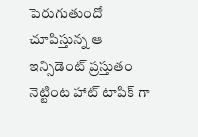పెరుగుతుందో చూపిస్తున్న ఆ ఇన్సిడెంట్ ప్రస్తుతం నెట్టింట హాట్ టాపిక్‌ గా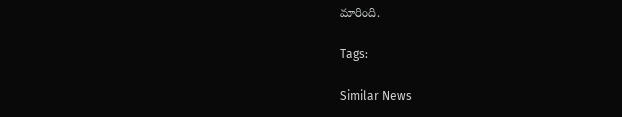మారింది.

Tags:

Similar News